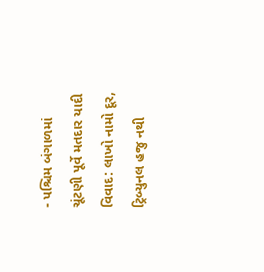- પશ્ચિમ બંગાળમાં ચૂંટણી પૂર્વે મતદાર યાદી વિવાદ: લાખો નામો દૂર, ટ્રિબ્યુનલ હજુ નથી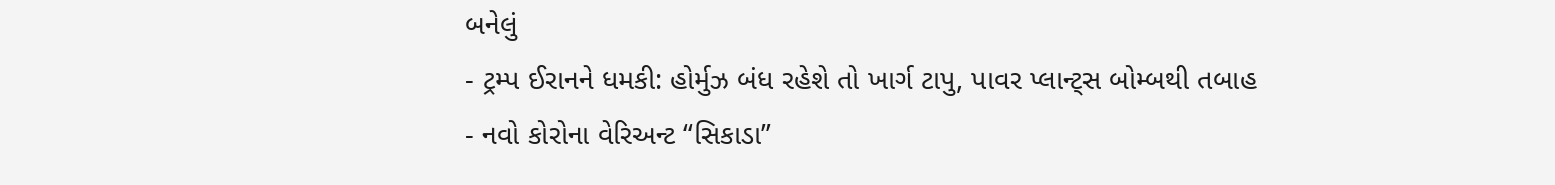બનેલું
- ટ્રમ્પ ઈરાનને ધમકી: હોર્મુઝ બંધ રહેશે તો ખાર્ગ ટાપુ, પાવર પ્લાન્ટ્સ બોમ્બથી તબાહ
- નવો કોરોના વેરિઅન્ટ “સિકાડા”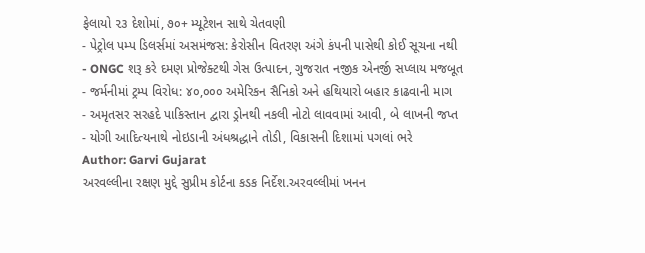ફેલાયો ૨૩ દેશોમાં, ૭૦+ મ્યૂટેશન સાથે ચેતવણી
- પેટ્રોલ પમ્પ ડિલર્સમાં અસમંજસ: કેરોસીન વિતરણ અંગે કંપની પાસેથી કોઈ સૂચના નથી
- ONGC શરૂ કરે દમણ પ્રોજેક્ટથી ગેસ ઉત્પાદન, ગુજરાત નજીક એનર્જી સપ્લાય મજબૂત
- જર્મનીમાં ટ્રમ્પ વિરોધ: ૪૦,૦૦૦ અમેરિકન સૈનિકો અને હથિયારો બહાર કાઢવાની માગ
- અમૃતસર સરહદે પાકિસ્તાન દ્વારા ડ્રોનથી નકલી નોટો લાવવામાં આવી, બે લાખની જપ્ત
- યોગી આદિત્યનાથે નોઇડાની અંધશ્રદ્ધાને તોડી, વિકાસની દિશામાં પગલાં ભરે
Author: Garvi Gujarat
અરવલ્લીના રક્ષણ મુદ્દે સુપ્રીમ કોર્ટના કડક નિર્દેશ.અરવલ્લીમાં ખનન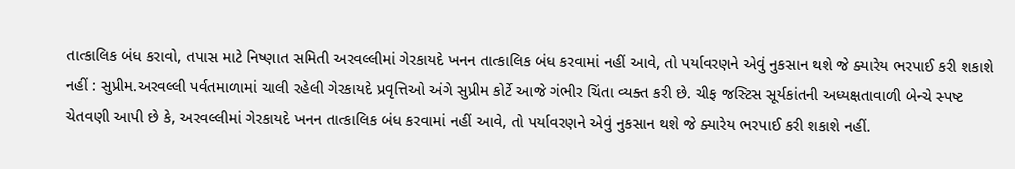તાત્કાલિક બંધ કરાવો, તપાસ માટે નિષ્ણાત સમિતી અરવલ્લીમાં ગેરકાયદે ખનન તાત્કાલિક બંધ કરવામાં નહીં આવે, તો પર્યાવરણને એવું નુકસાન થશે જે ક્યારેય ભરપાઈ કરી શકાશે નહીં : સુપ્રીમ.અરવલ્લી પર્વતમાળામાં ચાલી રહેલી ગેરકાયદે પ્રવૃત્તિઓ અંગે સુપ્રીમ કોર્ટે આજે ગંભીર ચિંતા વ્યક્ત કરી છે. ચીફ જસ્ટિસ સૂર્યકાંતની અધ્યક્ષતાવાળી બેન્ચે સ્પષ્ટ ચેતવણી આપી છે કે, અરવલ્લીમાં ગેરકાયદે ખનન તાત્કાલિક બંધ કરવામાં નહીં આવે, તો પર્યાવરણને એવું નુકસાન થશે જે ક્યારેય ભરપાઈ કરી શકાશે નહીં.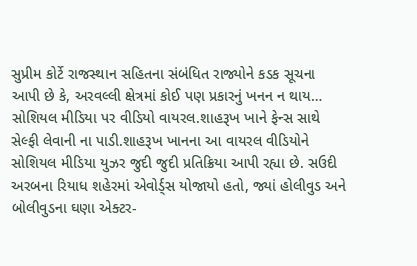સુપ્રીમ કોર્ટે રાજસ્થાન સહિતના સંબંધિત રાજ્યોને કડક સૂચના આપી છે કે, અરવલ્લી ક્ષેત્રમાં કોઈ પણ પ્રકારનું ખનન ન થાય…
સોશિયલ મીડિયા પર વીડિયો વાયરલ.શાહરૂખ ખાને ફેન્સ સાથે સેલ્ફી લેવાની ના પાડી.શાહરૂખ ખાનના આ વાયરલ વીડિયોને સોશિયલ મીડિયા યુઝર જુદી જુદી પ્રતિક્રિયા આપી રહ્યા છે. સઉદી અરબના રિયાધ શહેરમાં એવોર્ડ્સ યોજાયો હતો, જ્યાં હોલીવુડ અને બોલીવુડના ઘણા એક્ટર-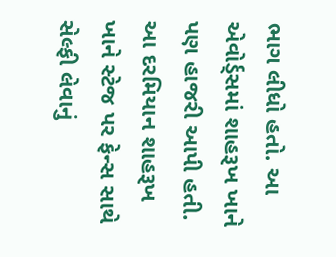ભાગ લીધો હતો. આ એવોર્ડ્સમાં શાહરૂખ ખાને પણ હાજરી આપી હતી. આ દરમિયાન શાહરૂખ ખાને સ્ટેજ પર ફેન્સ સાથે સેલ્ફી લેવાનું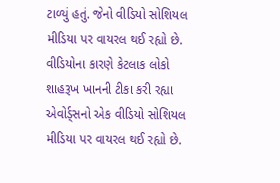ટાળ્યું હતું. જેનો વીડિયો સોશિયલ મીડિયા પર વાયરલ થઈ રહ્યો છે. વીડિયોના કારણે કેટલાક લોકો શાહરૂખ ખાનની ટીકા કરી રહ્યા એવોર્ડ્સનો એક વીડિયો સોશિયલ મીડિયા પર વાયરલ થઈ રહ્યો છે.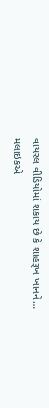વાયરલ વીડિયોમાં શકાય છે કે શાહરૂખ ખાનને…
મલાઇકએ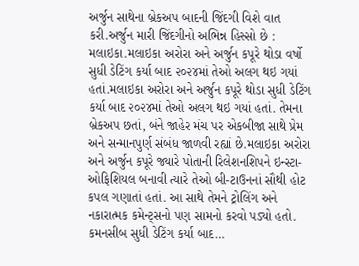અર્જુન સાથેના બ્રેકઅપ બાદની જિંદગી વિશે વાત કરી.અર્જુન મારી જિંદગીનો અભિન્ન હિસ્સો છે : મલાઇકા.મલાઇકા અરોરા અને અર્જુન કપૂરે થોડા વર્ષો સુધી ડેટિંગ કર્યા બાદ ૨૦૨૪માં તેઓ અલગ થઇ ગયાં હતાં.મલાઇકા અરોરા અને અર્જુન કપૂરે થોડા સુધી ડેટિંગ કર્યા બાદ ૨૦૨૪માં તેઓ અલગ થઇ ગયાં હતાં. તેમના બ્રેકઅપ છતાં, બંને જાહેર મંચ પર એકબીજા સાથે પ્રેમ અને સન્માનપુર્ણ સંબંધ જાળવી રહ્યાં છે.મલાઇકા અરોરા અને અર્જુન કપૂરે જ્યારે પોતાની રિલેશનશિપને ઇન્સ્ટા-ઓફિશિયલ બનાવી ત્યારે તેઓ બી-ટાઉનનાં સૌથી હોટ કપલ ગણાતાં હતાં. આ સાથે તેમને ટ્રોલિંગ અને નકારાત્મક કમેન્ટ્સનો પણ સામનો કરવો પડ્યો હતો. કમનસીબ સુધી ડેટિંગ કર્યા બાદ…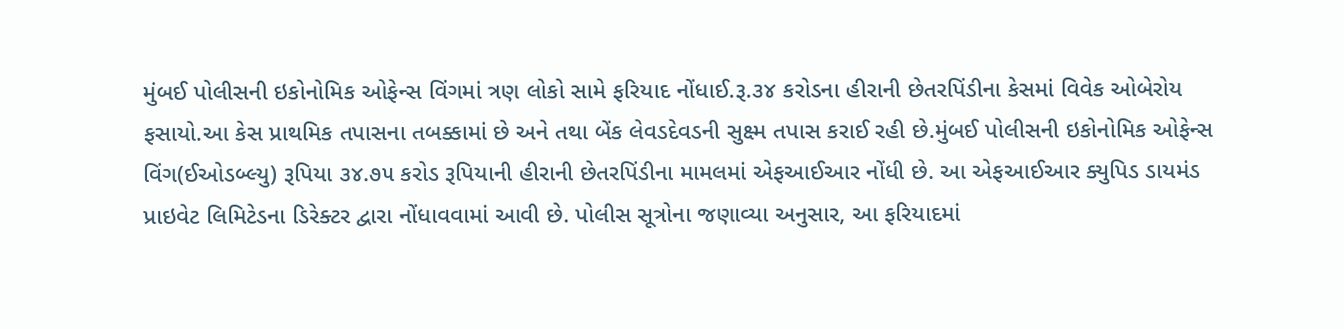મુંબઈ પોલીસની ઇકોનોમિક ઓફેન્સ વિંગમાં ત્રણ લોકો સામે ફરિયાદ નોંધાઈ.રૂ.૩૪ કરોડના હીરાની છેતરપિંડીના કેસમાં વિવેક ઓબેરોય ફસાયો.આ કેસ પ્રાથમિક તપાસના તબક્કામાં છે અને તથા બેંક લેવડદેવડની સુક્ષ્મ તપાસ કરાઈ રહી છે.મુંબઈ પોલીસની ઇકોનોમિક ઓફેન્સ વિંગ(ઈઓડબ્લ્યુ) રૂપિયા ૩૪.૭૫ કરોડ રૂપિયાની હીરાની છેતરપિંડીના મામલમાં એફઆઈઆર નોંધી છે. આ એફઆઈઆર ક્યુપિડ ડાયમંડ પ્રાઇવેટ લિમિટેડના ડિરેક્ટર દ્વારા નોંધાવવામાં આવી છે. પોલીસ સૂત્રોના જણાવ્યા અનુસાર, આ ફરિયાદમાં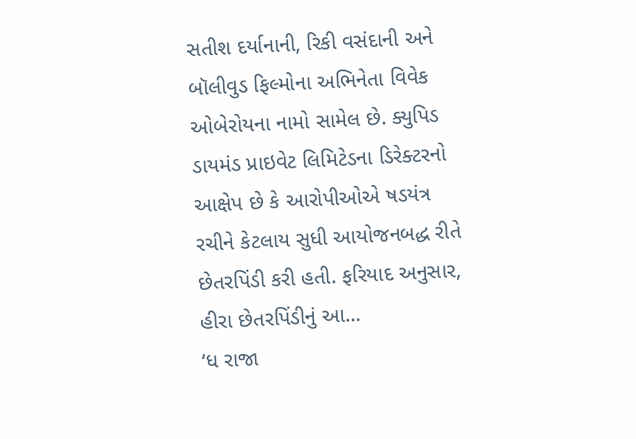સતીશ દર્યાનાની, રિકી વસંદાની અને બૉલીવુડ ફિલ્મોના અભિનેતા વિવેક ઓબેરોયના નામો સામેલ છે. ક્યુપિડ ડાયમંડ પ્રાઇવેટ લિમિટેડના ડિરેક્ટરનો આક્ષેપ છે કે આરોપીઓએ ષડયંત્ર રચીને કેટલાય સુધી આયોજનબદ્ધ રીતે છેતરપિંડી કરી હતી. ફરિયાદ અનુસાર, હીરા છેતરપિંડીનું આ…
‘ધ રાજા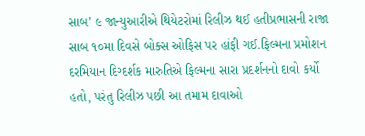સાબ’ ૯ જાન્યુઆરીએ થિયેટરોમાં રિલીઝ થઈ હતીપ્રભાસની રાજા સાબ ૧૦મા દિવસે બોક્સ ઓફિસ પર હાંફી ગઈ.ફિલ્મના પ્રમોશન દરમિયાન દિગ્દર્શક મારુતિએ ફિલ્મના સારા પ્રદર્શનનો દાવો કર્યો હતો, પરંતુ રિલીઝ પછી આ તમામ દાવાઓ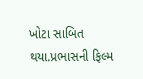ખોટા સાબિત થયા.પ્રભાસની ફિલ્મ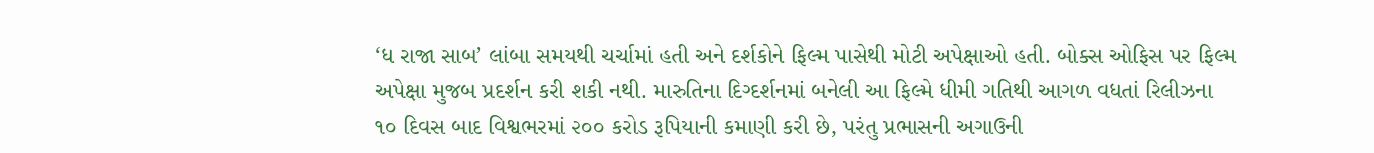‘ધ રાજા સાબ’ લાંબા સમયથી ચર્ચામાં હતી અને દર્શકોને ફિલ્મ પાસેથી મોટી અપેક્ષાઓ હતી. બોક્સ ઓફિસ પર ફિલ્મ અપેક્ષા મુજબ પ્રદર્શન કરી શકી નથી. મારુતિના દિગ્દર્શનમાં બનેલી આ ફિલ્મે ધીમી ગતિથી આગળ વધતાં રિલીઝના ૧૦ દિવસ બાદ વિશ્વભરમાં ૨૦૦ કરોડ રૂપિયાની કમાણી કરી છે, પરંતુ પ્રભાસની અગાઉની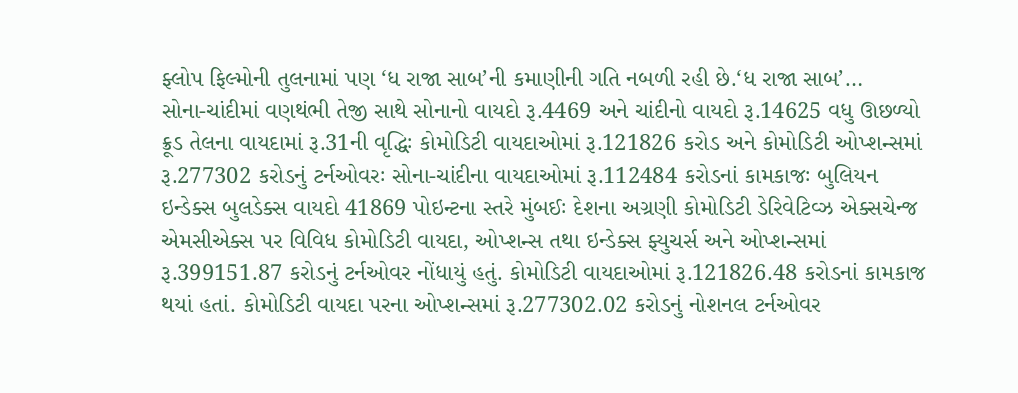ફ્લોપ ફિલ્મોની તુલનામાં પણ ‘ધ રાજા સાબ’ની કમાણીની ગતિ નબળી રહી છે.‘ધ રાજા સાબ’…
સોના-ચાંદીમાં વણથંભી તેજી સાથે સોનાનો વાયદો રૂ.4469 અને ચાંદીનો વાયદો રૂ.14625 વધુ ઊછળ્યો ક્રૂડ તેલના વાયદામાં રૂ.31ની વૃદ્ધિઃ કોમોડિટી વાયદાઓમાં રૂ.121826 કરોડ અને કોમોડિટી ઓપ્શન્સમાં રૂ.277302 કરોડનું ટર્નઓવરઃ સોના-ચાંદીના વાયદાઓમાં રૂ.112484 કરોડનાં કામકાજઃ બુલિયન ઇન્ડેક્સ બુલડેક્સ વાયદો 41869 પોઇન્ટના સ્તરે મુંબઈઃ દેશના અગ્રણી કોમોડિટી ડેરિવેટિવ્ઝ એક્સચેન્જ એમસીએક્સ પર વિવિધ કોમોડિટી વાયદા, ઓપ્શન્સ તથા ઇન્ડેક્સ ફ્યુચર્સ અને ઓપ્શન્સમાં રૂ.399151.87 કરોડનું ટર્નઓવર નોંધાયું હતું. કોમોડિટી વાયદાઓમાં રૂ.121826.48 કરોડનાં કામકાજ થયાં હતાં. કોમોડિટી વાયદા પરના ઓપ્શન્સમાં રૂ.277302.02 કરોડનું નોશનલ ટર્નઓવર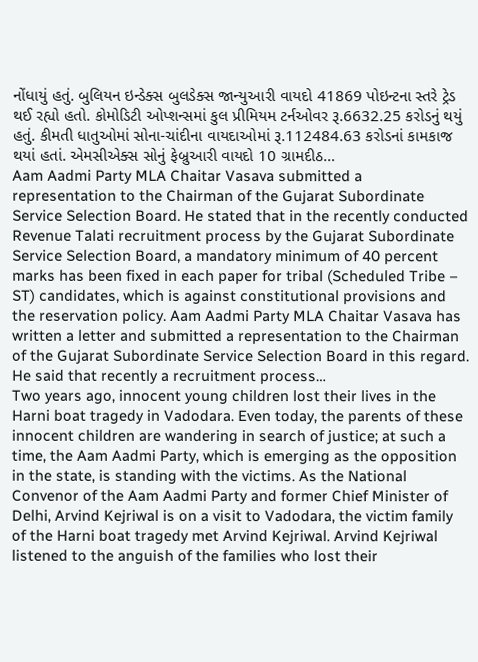નોંધાયું હતું. બુલિયન ઇન્ડેક્સ બુલડેક્સ જાન્યુઆરી વાયદો 41869 પોઇન્ટના સ્તરે ટ્રેડ થઈ રહ્યો હતો. કોમોડિટી ઓપ્શન્સમાં કુલ પ્રીમિયમ ટર્નઓવર રૂ.6632.25 કરોડનું થયું હતું. કીમતી ધાતુઓમાં સોના-ચાંદીના વાયદાઓમાં રૂ.112484.63 કરોડનાં કામકાજ થયાં હતાં. એમસીએક્સ સોનું ફેબ્રુઆરી વાયદો 10 ગ્રામદીઠ…
Aam Aadmi Party MLA Chaitar Vasava submitted a representation to the Chairman of the Gujarat Subordinate Service Selection Board. He stated that in the recently conducted Revenue Talati recruitment process by the Gujarat Subordinate Service Selection Board, a mandatory minimum of 40 percent marks has been fixed in each paper for tribal (Scheduled Tribe – ST) candidates, which is against constitutional provisions and the reservation policy. Aam Aadmi Party MLA Chaitar Vasava has written a letter and submitted a representation to the Chairman of the Gujarat Subordinate Service Selection Board in this regard. He said that recently a recruitment process…
Two years ago, innocent young children lost their lives in the Harni boat tragedy in Vadodara. Even today, the parents of these innocent children are wandering in search of justice; at such a time, the Aam Aadmi Party, which is emerging as the opposition in the state, is standing with the victims. As the National Convenor of the Aam Aadmi Party and former Chief Minister of Delhi, Arvind Kejriwal is on a visit to Vadodara, the victim family of the Harni boat tragedy met Arvind Kejriwal. Arvind Kejriwal listened to the anguish of the families who lost their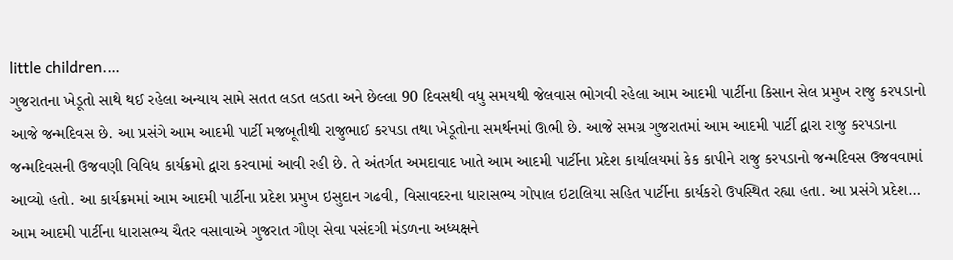little children.…
ગુજરાતના ખેડૂતો સાથે થઈ રહેલા અન્યાય સામે સતત લડત લડતા અને છેલ્લા 90 દિવસથી વધુ સમયથી જેલવાસ ભોગવી રહેલા આમ આદમી પાર્ટીના કિસાન સેલ પ્રમુખ રાજુ કરપડાનો આજે જન્મદિવસ છે. આ પ્રસંગે આમ આદમી પાર્ટી મજબૂતીથી રાજુભાઈ કરપડા તથા ખેડૂતોના સમર્થનમાં ઊભી છે. આજે સમગ્ર ગુજરાતમાં આમ આદમી પાર્ટી દ્વારા રાજુ કરપડાના જન્મદિવસની ઉજવણી વિવિધ કાર્યક્રમો દ્વારા કરવામાં આવી રહી છે. તે અંતર્ગત અમદાવાદ ખાતે આમ આદમી પાર્ટીના પ્રદેશ કાર્યાલયમાં કેક કાપીને રાજુ કરપડાનો જન્મદિવસ ઉજવવામાં આવ્યો હતો. આ કાર્યક્રમમાં આમ આદમી પાર્ટીના પ્રદેશ પ્રમુખ ઇસુદાન ગઢવી, વિસાવદરના ધારાસભ્ય ગોપાલ ઇટાલિયા સહિત પાર્ટીના કાર્યકરો ઉપસ્થિત રહ્યા હતા. આ પ્રસંગે પ્રદેશ…
આમ આદમી પાર્ટીના ધારાસભ્ય ચૈતર વસાવાએ ગુજરાત ગૌણ સેવા પસંદગી મંડળના અધ્યક્ષને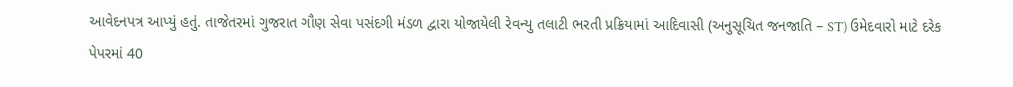આવેદનપત્ર આપ્યું હતું. તાજેતરમાં ગુજરાત ગૌણ સેવા પસંદગી મંડળ દ્વારા યોજાયેલી રેવન્યુ તલાટી ભરતી પ્રક્રિયામાં આદિવાસી (અનુસૂચિત જનજાતિ – ST) ઉમેદવારો માટે દરેક પેપરમાં 40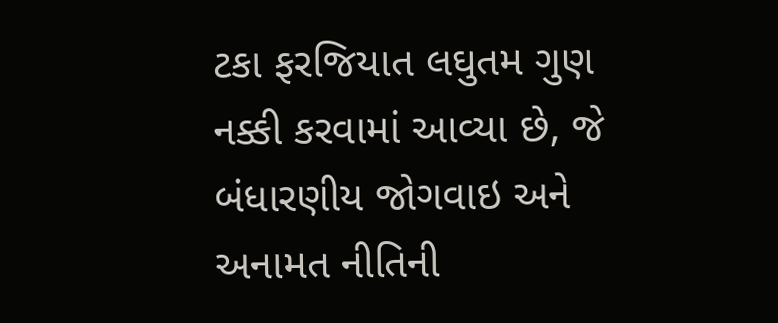ટકા ફરજિયાત લઘુતમ ગુણ નક્કી કરવામાં આવ્યા છે, જે બંધારણીય જોગવાઇ અને અનામત નીતિની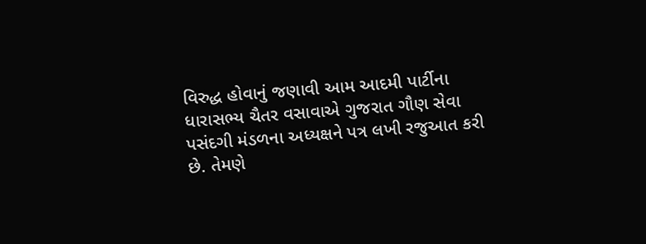વિરુદ્ધ હોવાનું જણાવી આમ આદમી પાર્ટીના ધારાસભ્ય ચૈતર વસાવાએ ગુજરાત ગૌણ સેવા પસંદગી મંડળના અધ્યક્ષને પત્ર લખી રજુઆત કરી છે. તેમણે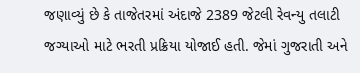જણાવ્યું છે કે તાજેતરમાં અંદાજે 2389 જેટલી રેવન્યુ તલાટી જગ્યાઓ માટે ભરતી પ્રક્રિયા યોજાઈ હતી. જેમાં ગુજરાતી અને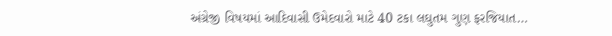અંગ્રેજી વિષયમાં આદિવાસી ઉમેદવારો માટે 40 ટકા લઘુતમ ગુણ ફરજિયાત…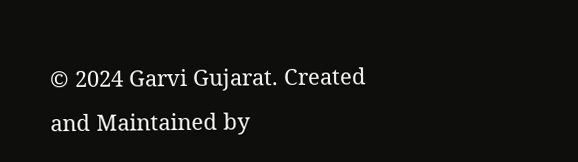© 2024 Garvi Gujarat. Created and Maintained by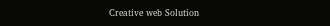Creative web Solution